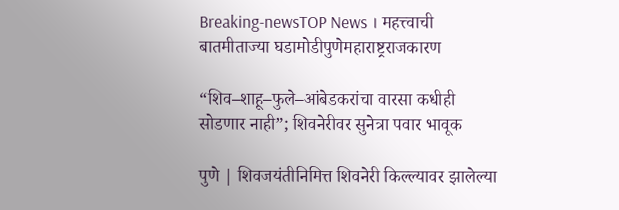Breaking-newsTOP News । महत्त्वाची बातमीताज्या घडामोडीपुणेमहाराष्ट्रराजकारण

“शिव–शाहू–फुले–आंबेडकरांचा वारसा कधीही सोडणार नाही”; शिवनेरीवर सुनेत्रा पवार भावूक

पुणे | शिवजयंतीनिमित्त शिवनेरी किल्ल्यावर झालेल्या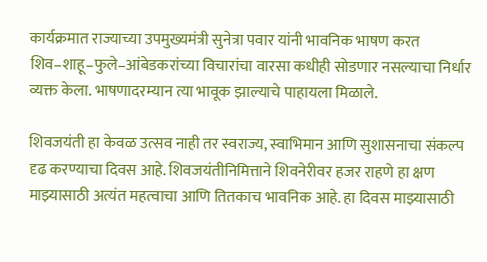कार्यक्रमात राज्याच्या उपमुख्यमंत्री सुनेत्रा पवार यांनी भावनिक भाषण करत शिव–शाहू–फुले–आंबेडकरांच्या विचारांचा वारसा कधीही सोडणार नसल्याचा निर्धार व्यक्त केला. भाषणादरम्यान त्या भावूक झाल्याचे पाहायला मिळाले.

शिवजयंती हा केवळ उत्सव नाही तर स्वराज्य, स्वाभिमान आणि सुशासनाचा संकल्प दृढ करण्याचा दिवस आहे. शिवजयंतीनिमित्ताने शिवनेरीवर हजर राहणे हा क्षण माझ्यासाठी अत्यंत महत्वाचा आणि तितकाच भावनिक आहे. हा दिवस माझ्यासाठी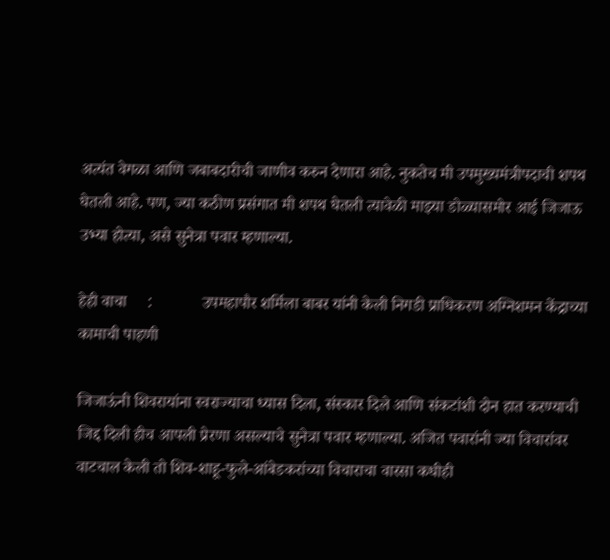अत्यंत वेगळा आणि जबाबदारीची जाणीव करुन देणारा आहे. नुकतेच मी उपमुख्यमंत्रीपदाची शपथ घेतली आहे. पण, ज्या कठीण प्रसंगात मी शपथ घेतली त्यावेळी माझ्या डोळ्यासमोर आई जिजाऊ उभ्या होत्या, असे सुनेत्रा पवार म्हणाल्या.

हेही वाचा     :            उपमहापौर शर्मिला बाबर यांनी केली निगडी प्राधिकरण अग्निशमन केंद्राच्या कामाची पाहणी

जिजाऊंनी शिवरायांना स्वराज्याचा ध्यास दिला, संस्कार दिले आणि संकटांशी दोन हात करण्याची जिद्द दिली हीच आपली प्रेरणा असल्याचे सुनेत्रा पवार म्हणाल्या. अजित पवारांनी ज्या विचारांवर वाटचाल केली तो शिव-शाहू-फुले-आंबेडकरांच्या विचाराचा वारसा कधीही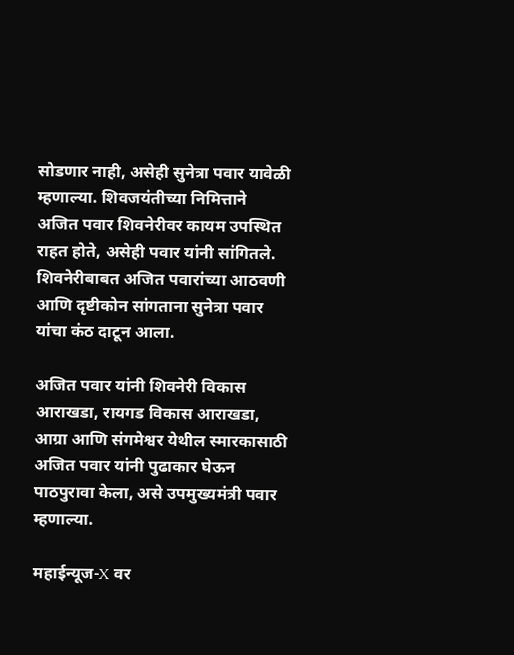सोडणार नाही, असेही सुनेत्रा पवार यावेळी म्हणाल्या. शिवजयंतीच्या निमित्ताने अजित पवार शिवनेरीवर कायम उपस्थित राहत होते, असेही पवार यांनी सांगितले. शिवनेरीबाबत अजित पवारांच्या आठवणी आणि दृष्टीकोन सांगताना सुनेत्रा पवार यांचा कंठ दाटून आला.

अजित पवार यांनी शिवनेरी विकास आराखडा, रायगड विकास आराखडा, आग्रा आणि संगमेश्वर येथील स्मारकासाठी अजित पवार यांनी पुढाकार घेऊन पाठपुरावा केला, असे उपमुख्यमंत्री पवार म्हणाल्या.

महाईन्यूज-X वर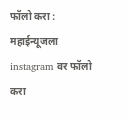फॉलो करा : महाईन्यूजला instagram वर फॉलो करा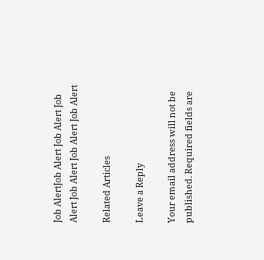Job AlertJob Alert Job Alert Job Alert Job Alert Job Alert Job Alert

Related Articles

Leave a Reply

Your email address will not be published. Required fields are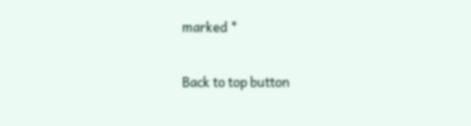marked *

Back to top button